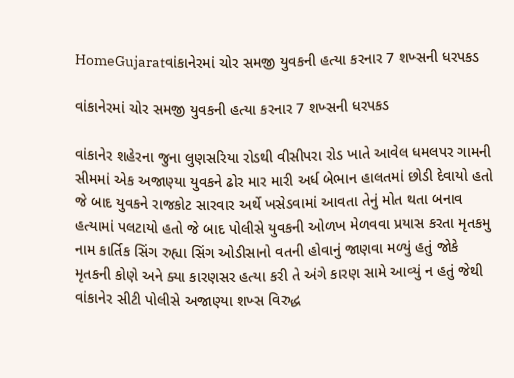HomeGujaratવાંકાનેરમાં ચોર સમજી યુવકની હત્યા કરનાર 7 શખ્સની ધરપકડ

વાંકાનેરમાં ચોર સમજી યુવકની હત્યા કરનાર 7 શખ્સની ધરપકડ

વાંકાનેર શહેરના જુના લુણસરિયા રોડથી વીસીપરા રોડ ખાતે આવેલ ધમલપર ગામની સીમમાં એક અજાણ્યા યુવકને ઢોર માર મારી અર્ધ બેભાન હાલતમાં છોડી દેવાયો હતો જે બાદ યુવકને રાજકોટ સારવાર અર્થે ખસેડવામાં આવતા તેનું મોત થતા બનાવ હત્યામાં પલટાયો હતો જે બાદ પોલીસે યુવકની ઓળખ મેળવવા પ્રયાસ કરતા મૃતકમુ નામ કાર્તિક સિંગ રુહ્યા સિંગ ઓડીસાનો વતની હોવાનું જાણવા મળ્યું હતું જોકે મૃતકની કોણે અને ક્યા કારણસર હત્યા કરી તે અંગે કારણ સામે આવ્યું ન હતું જેથી વાંકાનેર સીટી પોલીસે અજાણ્યા શખ્સ વિરુદ્ધ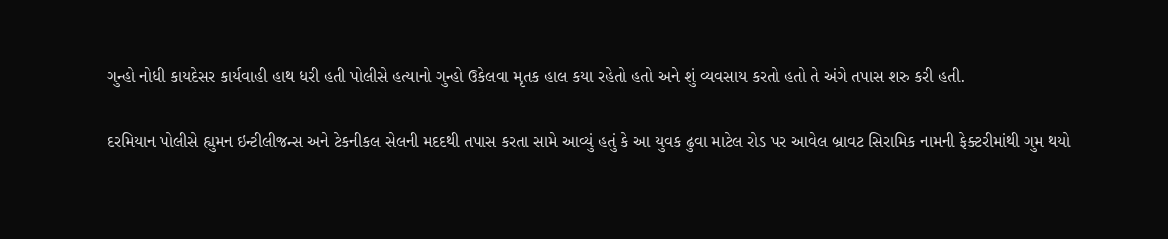ગુન્હો નોધી કાયદેસર કાર્યવાહી હાથ ધરી હતી પોલીસે હત્યાનો ગુન્હો ઉકેલવા મૃતક હાલ કયા રહેતો હતો અને શું વ્યવસાય કરતો હતો તે અંગે તપાસ શરુ કરી હતી.

દરમિયાન પોલીસે હ્યુમન ઇન્ટીલીજન્સ અને ટેકનીકલ સેલની મદદથી તપાસ કરતા સામે આવ્યું હતું કે આ યુવક ઢુવા માટેલ રોડ પર આવેલ બ્રાવટ સિરામિક નામની ફેક્ટરીમાંથી ગુમ થયો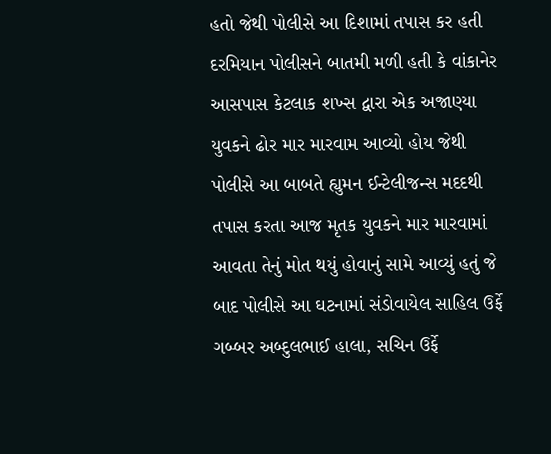હતો જેથી પોલીસે આ દિશામાં તપાસ કર હતી દરમિયાન પોલીસને બાતમી મળી હતી કે વાંકાનેર આસપાસ કેટલાક શખ્સ દ્વારા એક અજાણ્યા યુવકને ઢોર માર મારવામ આવ્યો હોય જેથી પોલીસે આ બાબતે હ્યુમન ઈન્ટેલીજન્સ મદદથી તપાસ કરતા આજ મૃતક યુવકને માર મારવામાં આવતા તેનું મોત થયું હોવાનું સામે આવ્યું હતું જે બાદ પોલીસે આ ઘટનામાં સંડોવાયેલ સાહિલ ઉર્ફે ગબ્બર અબ્દુલભાઈ હાલા, સચિન ઉર્ફે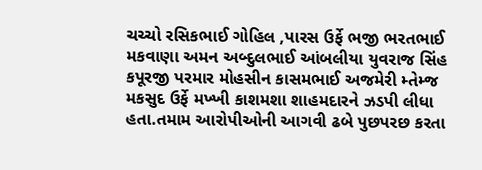ચચ્ચો રસિકભાઈ ગોહિલ ,પારસ ઉર્ફે ભજી ભરતભાઈ મકવાણા અમન અબ્દુલભાઈ આંબલીયા યુવરાજ સિંહ કપૂરજી પરમાર મોહસીન કાસમભાઈ અજમેરી મ્તેમ્જ મકસુદ ઉર્ફે મખ્ખી કાશમશા શાહમદારને ઝડપી લીધા હતા.તમામ આરોપીઓની આગવી ઢબે પુછપરછ કરતા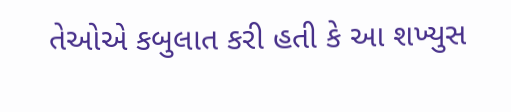તેઓએ કબુલાત કરી હતી કે આ શખ્યુસ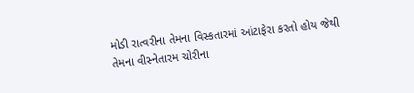મોડી રાત્વરીના તેમના વિસ્કતારમાં આંટાફેરા કરતો હોય જેથી તેમના વીસ્નેતારમ ચોરીના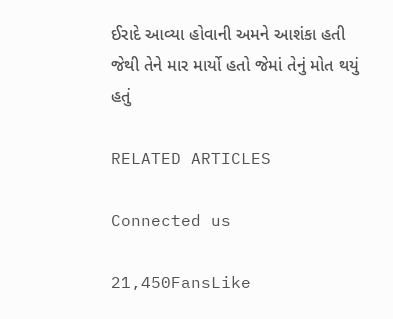ઈરાદે આવ્યા હોવાની અમને આશંકા હતી જેથી તેને માર માર્યો હતો જેમાં તેનું મોત થયું હતું

RELATED ARTICLES

Connected us

21,450FansLike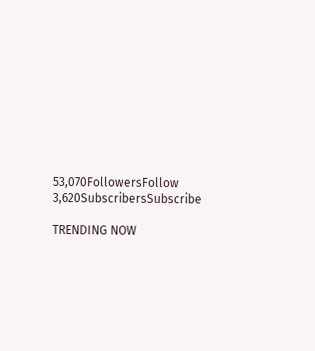53,070FollowersFollow
3,620SubscribersSubscribe

TRENDING NOW